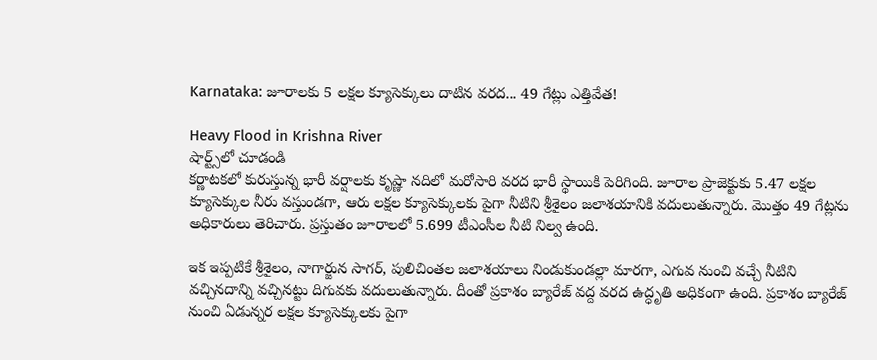Karnataka: జూరాలకు 5 లక్షల క్యూసెక్కులు దాటిన వరద... 49 గేట్లు ఎత్తివేత!

Heavy Flood in Krishna River
షార్ట్స్‌లో చూడండి
కర్ణాటకలో కురుస్తున్న భారీ వర్షాలకు కృష్ణా నదిలో మరోసారి వరద భారీ స్థాయికి పెరిగింది. జూరాల ప్రాజెక్టుకు 5.47 లక్షల క్యూసెక్కుల నీరు వస్తుండగా, ఆరు లక్షల క్యూసెక్కులకు పైగా నీటిని శ్రీశైలం జలాశయానికి వదులుతున్నారు. మొత్తం 49 గేట్లను అధికారులు తెరిచారు. ప్రస్తుతం జూరాలలో 5.699 టీఎంసీల నీటి నిల్వ ఉంది.

ఇక ఇప్పటికే శ్రీశైలం, నాగార్జున సాగర్, పులిచింతల జలాశయాలు నిండుకుండల్లా మారగా, ఎగువ నుంచి వచ్చే నీటిని వచ్చినదాన్ని వచ్చినట్టు దిగువకు వదులుతున్నారు. దీంతో ప్రకాశం బ్యారేజ్ వద్ద వరద ఉద్ధృతి అధికంగా ఉంది. ప్రకాశం బ్యారేజ్ నుంచి ఏడున్నర లక్షల క్యూసెక్కులకు పైగా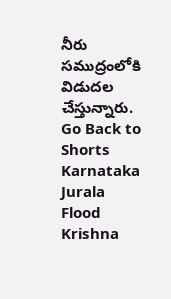నీరు సముద్రంలోకి విడుదల చేస్తున్నారు.
Go Back to Shorts
Karnataka
Jurala
Flood
Krishna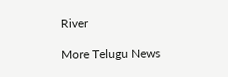River

More Telugu News